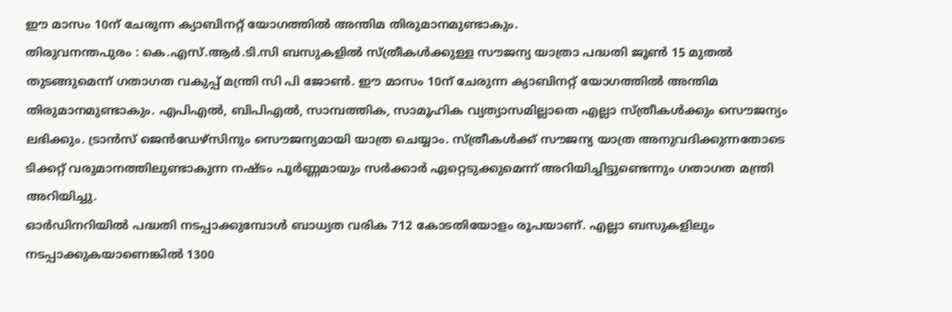ഈ മാസം 10ന് ചേരുന്ന ക്യാബിനറ്റ് യോഗത്തിൽ അന്തിമ തിരുമാനമുണ്ടാകും.
തിരുവനന്തപുരം : കെ.എസ്.ആർ.ടി.സി ബസുകളിൽ സ്ത്രീകൾക്കുള്ള സൗജന്യ യാത്രാ പദ്ധതി ജൂൺ 15 മുതൽ തുടങ്ങുമെന്ന് ഗതാഗത വകുപ്പ് മന്ത്രി സി പി ജോൺ. ഈ മാസം 10ന് ചേരുന്ന ക്യാബിനറ്റ് യോഗത്തിൽ അന്തിമ തിരുമാനമുണ്ടാകും. എപിഎൽ, ബിപിഎൽ, സാമ്പത്തിക, സാമൂഹിക വ്യത്യാസമില്ലാതെ എല്ലാ സ്ത്രീകൾക്കും സൌജന്യം ലഭിക്കും. ട്രാൻസ് ജെൻഡേഴ്സിനും സൌജന്യമായി യാത്ര ചെയ്യാം. സ്ത്രീകൾക്ക് സൗജന്യ യാത്ര അനുവദിക്കുന്നതോടെ ടിക്കറ്റ് വരുമാനത്തിലുണ്ടാകുന്ന നഷ്ടം പൂർണ്ണമായും സർക്കാർ ഏറ്റെടുക്കുമെന്ന് അറിയിച്ചിട്ടുണ്ടെന്നും ഗതാഗത മന്ത്രി അറിയിച്ചു.
ഓർഡിനറിയിൽ പദ്ധതി നടപ്പാക്കുമ്പോൾ ബാധ്യത വരിക 712 കോടതിയോളം രൂപയാണ്. എല്ലാ ബസുകളിലും നടപ്പാക്കുകയാണെങ്കിൽ 1300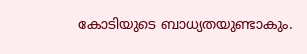കോടിയുടെ ബാധ്യതയുണ്ടാകും.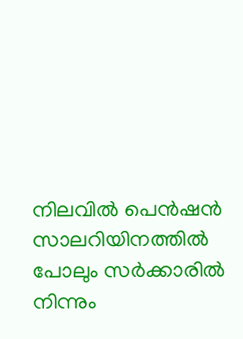നിലവിൽ പെൻഷൻ സാലറിയിനത്തിൽ പോലും സർക്കാരിൽ നിന്നും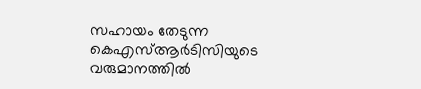സഹായം തേടുന്ന കെഎസ്ആർടിസിയുടെ വരുമാനത്തിൽ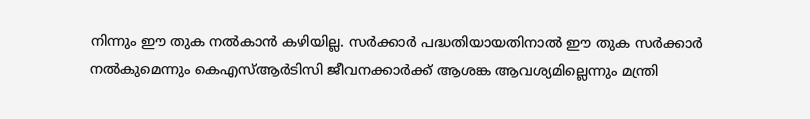നിന്നും ഈ തുക നൽകാൻ കഴിയില്ല. സർക്കാർ പദ്ധതിയായതിനാൽ ഈ തുക സർക്കാർ നൽകുമെന്നും കെഎസ്ആർടിസി ജീവനക്കാർക്ക് ആശങ്ക ആവശ്യമില്ലെന്നും മന്ത്രി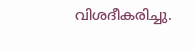വിശദീകരിച്ചു.